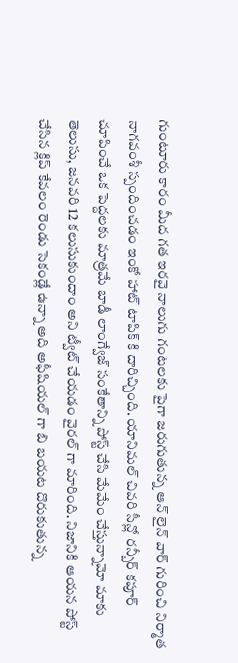గుంటూరు కారం మీద గత ఇరవై నాలుగు గంటలకు పైగా జరుగుతున్న ఆన్ లైన్ వార్ గురించి నిర్మాత నాగవంశీ స్పందించడం ఇంకో హాట్ టాపిక్ కి దారిచ్చింది. యానిమల్ చివరి సీన్లో రన్బీర్ కపూర్ చూపించే ఒక పెద్దలకు మాత్రమే బాడీ లాంగ్వేజ్ సంకేతాన్ని పోస్ట్ చేసి మేమేం చేస్తున్నామో మాకు తెలుసు, జనవరి 12 కలుసుకుందాం అని ట్వీట్ చేయడం వైరల్ గా మారింది. నిజానికి ఆయన పోస్ట్ చేసిన క్లిప్ కేవలం రెండు సెకండ్లే ఉన్నా అది అఫీషియల్ గా బి బయట దొరుకుతున్న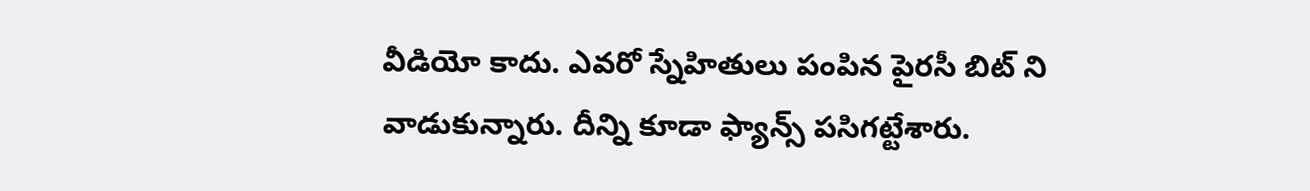వీడియో కాదు. ఎవరో స్నేహితులు పంపిన పైరసీ బిట్ ని వాడుకున్నారు. దీన్ని కూడా ఫ్యాన్స్ పసిగట్టేశారు.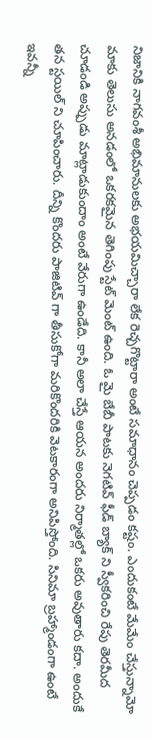నిజానికి నాగవంశీ అభిమానులకు అభయమిచ్చారా లేక రెచ్చగొట్టారా అంటే సమాధానం చెప్పడం కష్టం. ఎందుకంటే మేమేం చేస్తున్నామో మాకు తెలుసు అనడంలో ఒకరకమైన తెగింపు స్టేట్ మెంట్ ఉంది. ఓ మై బేబీ పాటకు నెగటివ్ ఫీడ్ బ్యాక్ ని స్వీకరించి రేపు తెరమీద చూడండి అప్పుడు మాట్లాడుకుందాం అంటే వేరుగా ఉండేది. కానీ అలా చేస్తే ఆయన అందరు నిర్మాతల్లో ఒకరు అవుతారు కదా. అందుకే తన స్టయిల్ ని చూపించారు. దీన్ని కొందరు పాజిటివ్ గా తీసుకోగా మరికొందరికి వెటకారంగా అనిపిస్తోంది. సినిమా బ్రహ్మాండంగా ఉంటే ఇవన్నీ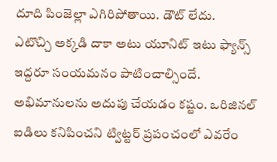దూది పింజెల్లా ఎగిరిపోతాయి. డౌట్ లేదు.
ఎటొచ్చి అక్కడి దాకా అటు యూనిట్ ఇటు ఫ్యాన్స్ ఇద్దరూ సంయమనం పాటించాల్సిందే. అభిమానులను అదుపు చేయడం కష్టం. ఒరిజినల్ ఐడిలు కనిపించని ట్విట్టర్ ప్రపంచంలో ఎవరేం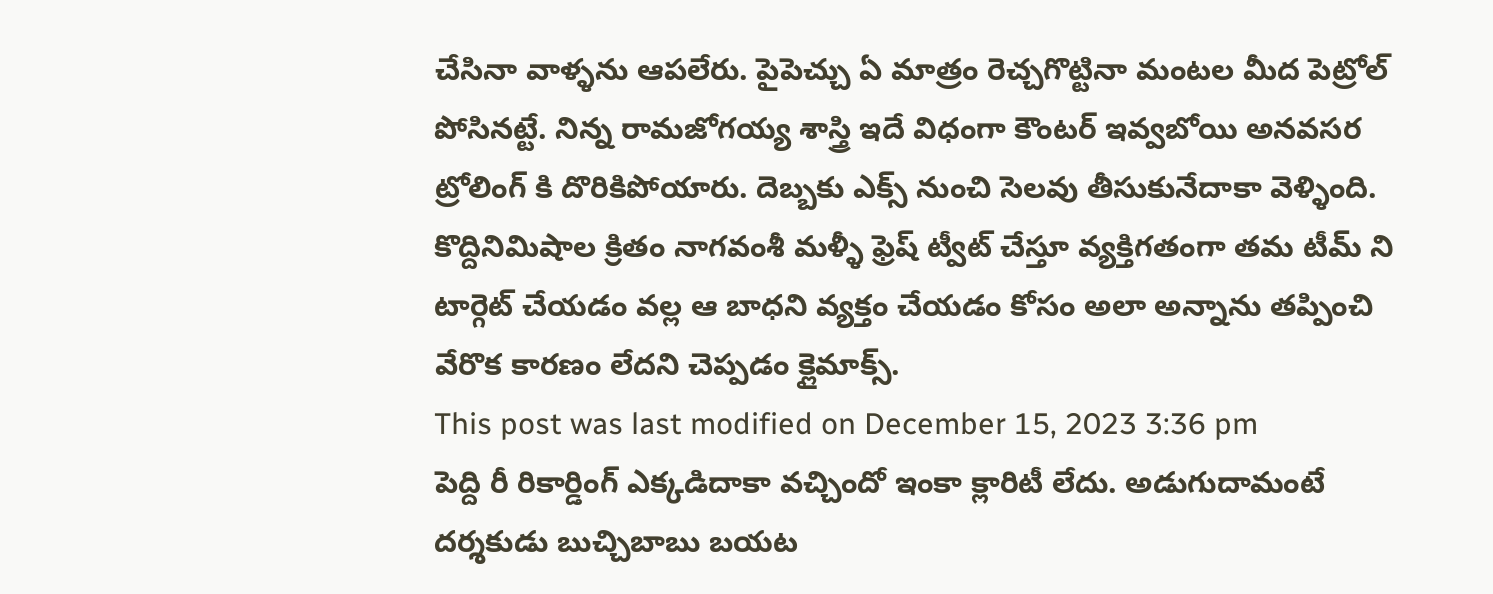చేసినా వాళ్ళను ఆపలేరు. పైపెచ్చు ఏ మాత్రం రెచ్చగొట్టినా మంటల మీద పెట్రోల్ పోసినట్టే. నిన్న రామజోగయ్య శాస్త్రి ఇదే విధంగా కౌంటర్ ఇవ్వబోయి అనవసర ట్రోలింగ్ కి దొరికిపోయారు. దెబ్బకు ఎక్స్ నుంచి సెలవు తీసుకునేదాకా వెళ్ళింది. కొద్దినిమిషాల క్రితం నాగవంశీ మళ్ళీ ఫ్రెష్ ట్వీట్ చేస్తూ వ్యక్తిగతంగా తమ టీమ్ ని టార్గెట్ చేయడం వల్ల ఆ బాధని వ్యక్తం చేయడం కోసం అలా అన్నాను తప్పించి వేరొక కారణం లేదని చెప్పడం క్లైమాక్స్.
This post was last modified on December 15, 2023 3:36 pm
పెద్ది రీ రికార్డింగ్ ఎక్కడిదాకా వచ్చిందో ఇంకా క్లారిటీ లేదు. అడుగుదామంటే దర్శకుడు బుచ్చిబాబు బయట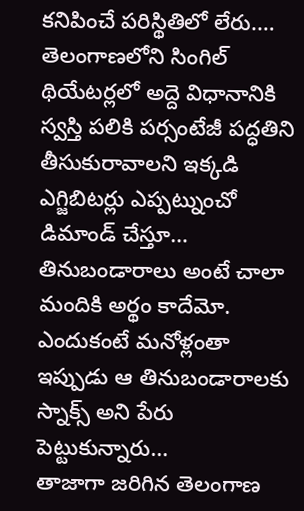కనిపించే పరిస్థితిలో లేరు.…
తెలంగాణలోని సింగిల్ థియేటర్లలో అద్దె విధానానికి స్వస్తి పలికి పర్సంటేజీ పద్ధతిని తీసుకురావాలని ఇక్కడి ఎగ్జిబిటర్లు ఎప్పట్నుంచో డిమాండ్ చేస్తూ…
తినుబండారాలు అంటే చాలా మందికి అర్థం కాదేమో. ఎందుకంటే మనోళ్లంతా ఇప్పుడు ఆ తినుబండారాలకు స్నాక్స్ అని పేరు పెట్టుకున్నారు…
తాజాగా జరిగిన తెలంగాణ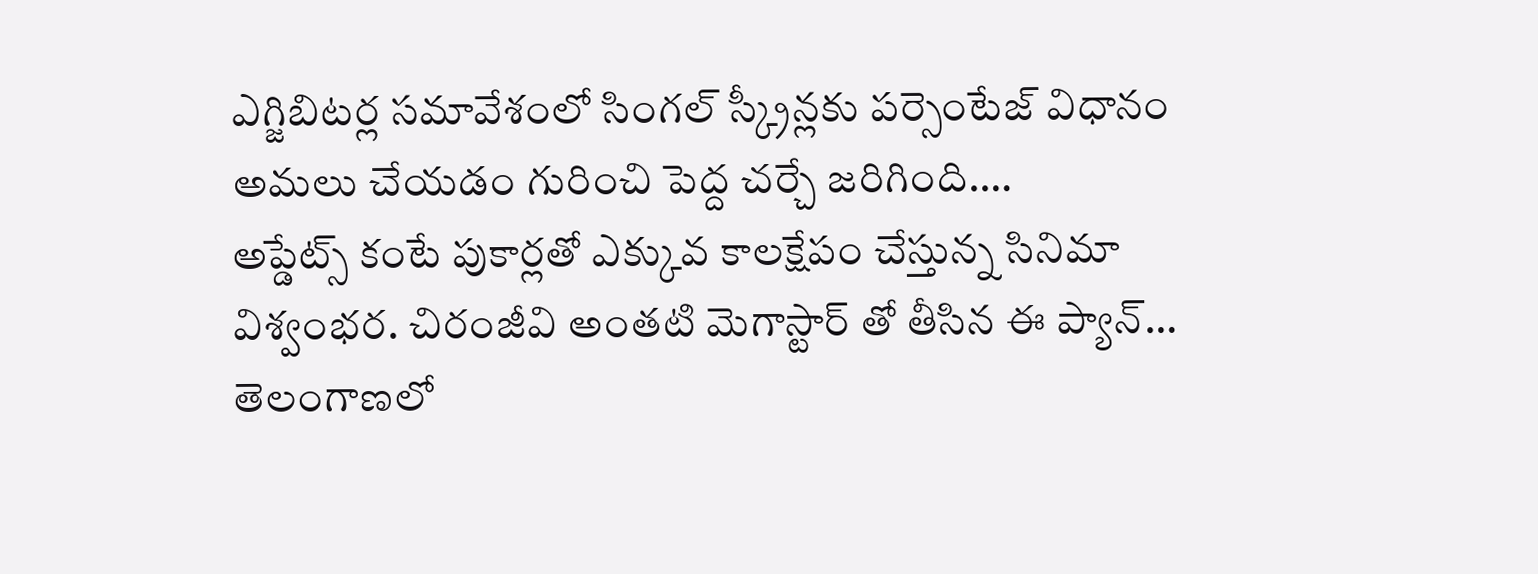ఎగ్జిబిటర్ల సమావేశంలో సింగల్ స్క్రీన్లకు పర్సెంటేజ్ విధానం అమలు చేయడం గురించి పెద్ద చర్చే జరిగింది.…
అప్డేట్స్ కంటే పుకార్లతో ఎక్కువ కాలక్షేపం చేస్తున్న సినిమా విశ్వంభర. చిరంజీవి అంతటి మెగాస్టార్ తో తీసిన ఈ ప్యాన్…
తెలంగాణలో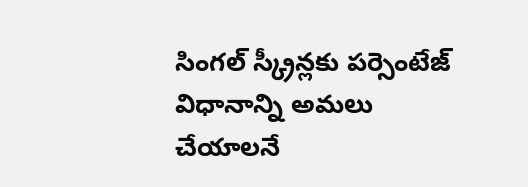సింగల్ స్క్రీన్లకు పర్సెంటేజ్ విధానాన్ని అమలు చేయాలనే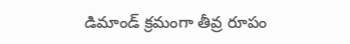డిమాండ్ క్రమంగా తీవ్ర రూపం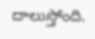దాలుస్తోంది.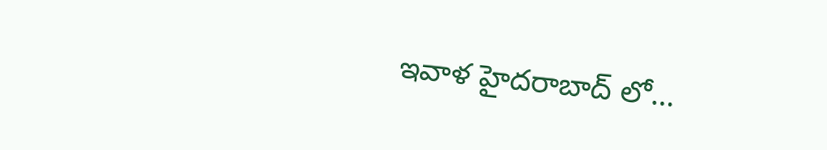ఇవాళ హైదరాబాద్ లో…